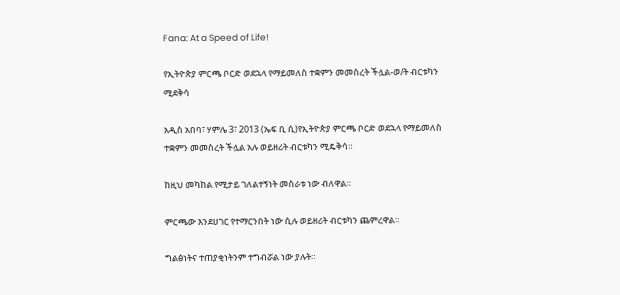Fana: At a Speed of Life!

የኢትዮጵያ ምርጫ ቦርድ ወደኋላ የማይመለስ ተቋምን መመስረት ችሏል-ወ/ት ብርቱካን ሚደቅሳ

አዲስ አበባ፣ ሃምሌ 3፣ 2013 (ኤፍ ቢ ሲ)የኢትዮጵያ ምርጫ ቦርድ ወደኋላ የማይመለስ ተቋምን መመስረት ችሏል አሉ ወይዘሪት ብርቱካን ሚዴቅሳ።

ከዚህ መካከል የሚታይ ገለልተኝነት መስራቱ ነው ብለዋል።

ምርጫው እንደሀገር የተማርንበት ነው ሲሉ ወይዘሪት ብርቱካን ጨምረዋል።

ግልፅነትና ተጠያቂነትንም ተግብሯል ነው ያሉት።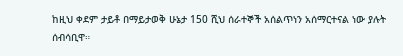ከዚህ ቀደም ታይቶ በማይታወቅ ሁኔታ 150 ሺህ ሰራተኞች አሰልጥነን አሰማርተናል ነው ያሉት ሰብሳቢዋ።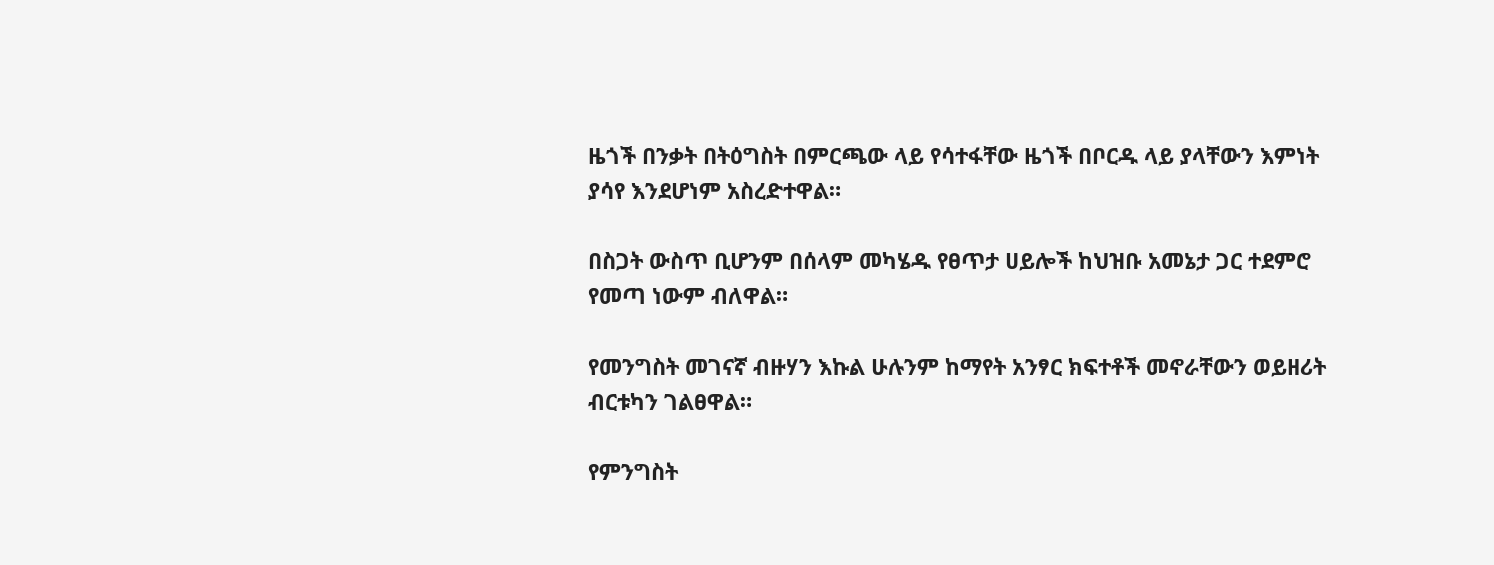ዜጎች በንቃት በትዕግስት በምርጫው ላይ የሳተፋቸው ዜጎች በቦርዱ ላይ ያላቸውን እምነት ያሳየ እንደሆነም አስረድተዋል።

በስጋት ውስጥ ቢሆንም በሰላም መካሄዱ የፀጥታ ሀይሎች ከህዝቡ አመኔታ ጋር ተደምሮ የመጣ ነውም ብለዋል።

የመንግስት መገናኛ ብዙሃን እኩል ሁሉንም ከማየት አንፃር ክፍተቶች መኖራቸውን ወይዘሪት ብርቱካን ገልፀዋል።

የምንግስት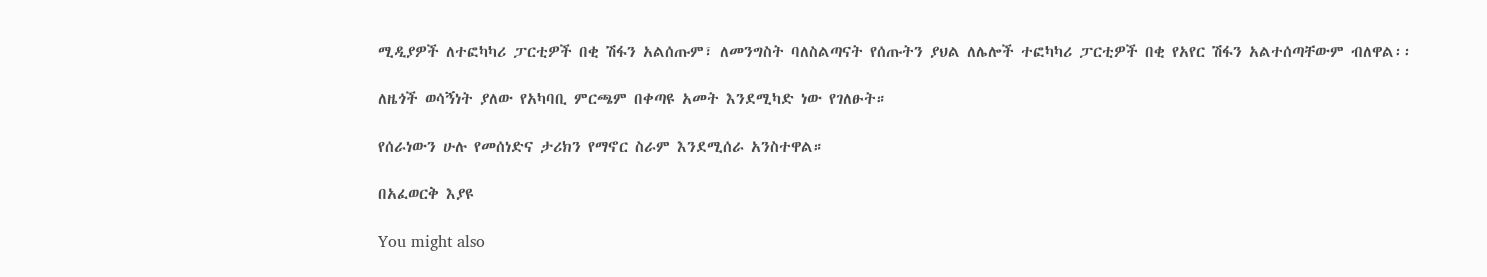ሚዲያዎች ለተፎካካሪ ፓርቲዎች በቂ ሽፋን አልሰጡም፣ ለመንግስት ባለስልጣናት የሰጡትን ያህል ለሌሎች ተፎካካሪ ፓርቲዎች በቂ የአየር ሽፋን አልተሰጣቸውም ብለዋል፡፡

ለዜጎች ወሳኝነት ያለው የአካባቢ ምርጫም በቀጣዩ አመት እንደሚካድ ነው የገለፁት።

የሰራነውን ሁሉ የመሰነድና ታሪክን የማኖር ስራም እንደሚሰራ አንስተዋል።

በአፈወርቅ እያዩ

You might also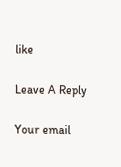like

Leave A Reply

Your email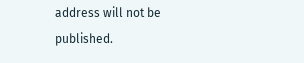address will not be published.